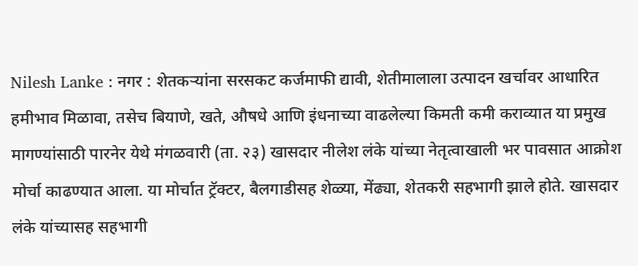Nilesh Lanke : नगर : शेतकऱ्यांना सरसकट कर्जमाफी द्यावी, शेतीमालाला उत्पादन खर्चावर आधारित हमीभाव मिळावा, तसेच बियाणे, खते, औषधे आणि इंधनाच्या वाढलेल्या किमती कमी कराव्यात या प्रमुख मागण्यांसाठी पारनेर येथे मंगळवारी (ता. २३) खासदार नीलेश लंके यांच्या नेतृत्वाखाली भर पावसात आक्रोश मोर्चा काढण्यात आला. या मोर्चात ट्रॅक्टर, बैलगाडीसह शेळ्या, मेंढ्या, शेतकरी सहभागी झाले होते. खासदार लंके यांच्यासह सहभागी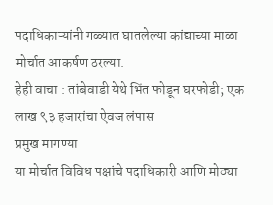पदाधिकाऱ्यांनी गळ्यात घातलेल्या कांद्याच्या माळा मोर्चात आकर्षण ठरल्या.
हेही वाचा : तांबेवाडी येथे भिंत फोडून घरफोडी; एक लाख ९३ हजारांचा ऐवज लंपास
प्रमुख मागण्या
या मोर्चात विविध पक्षांचे पदाधिकारी आणि मोठ्या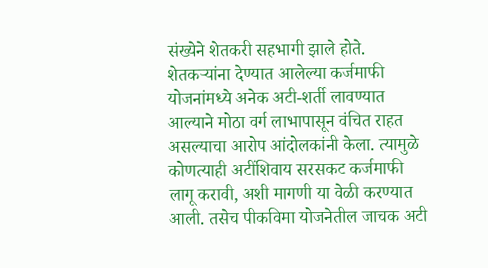संख्येने शेतकरी सहभागी झाले होते. शेतकऱ्यांना देण्यात आलेल्या कर्जमाफी योजनांमध्ये अनेक अटी-शर्ती लावण्यात आल्याने मोठा वर्ग लाभापासून वंचित राहत असल्याचा आरोप आंदोलकांनी केला. त्यामुळे कोणत्याही अटींशिवाय सरसकट कर्जमाफी लागू करावी, अशी मागणी या वेळी करण्यात आली. तसेच पीकविमा योजनेतील जाचक अटी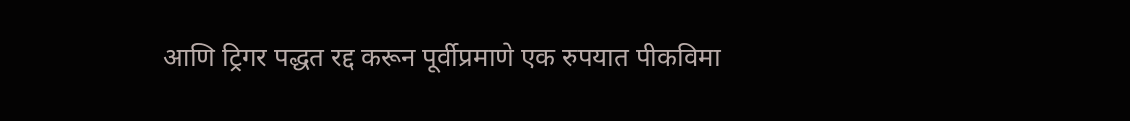आणि ट्रिगर पद्धत रद्द करून पूर्वीप्रमाणे एक रुपयात पीकविमा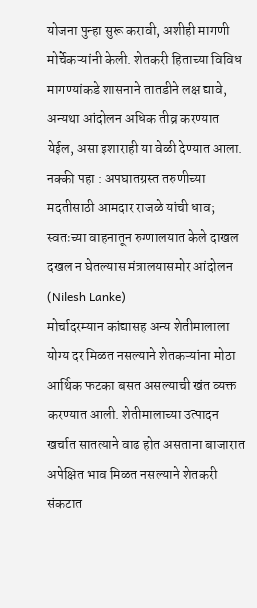योजना पुन्हा सुरू करावी, अशीही मागणी मोर्चेकऱ्यांनी केली. शेतकरी हिताच्या विविध मागण्यांकडे शासनाने तातडीने लक्ष द्यावे, अन्यथा आंदोलन अधिक तीव्र करण्यात येईल, असा इशाराही या वेळी देण्यात आला.
नक्की पहा : अपघातग्रस्त तरुणीच्या मदतीसाठी आमदार राजळे यांची धाव; स्वतःच्या वाहनातून रुग्णालयात केले दाखल
दखल न घेतल्यास मंत्रालयासमोर आंदोलन (Nilesh Lanke)
मोर्चादरम्यान कांद्यासह अन्य शेतीमालाला योग्य दर मिळत नसल्याने शेतकऱ्यांना मोठा आर्थिक फटका बसत असल्याची खंत व्यक्त करण्यात आली. शेतीमालाच्या उत्पादन खर्चात सातत्याने वाढ होत असताना बाजारात अपेक्षित भाव मिळत नसल्याने शेतकरी संकटात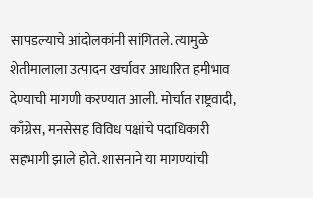सापडल्याचे आंदोलकांनी सांगितले. त्यामुळे शेतीमालाला उत्पादन खर्चावर आधारित हमीभाव देण्याची मागणी करण्यात आली. मोर्चात राष्ट्रवादी, काँग्रेस, मनसेसह विविध पक्षांचे पदाधिकारी सहभागी झाले होते. शासनाने या मागण्यांची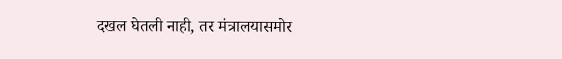दखल घेतली नाही, तर मंत्रालयासमोर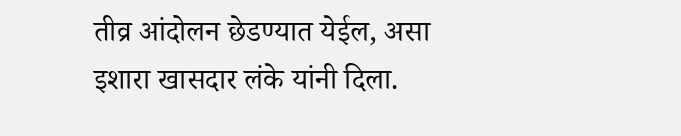तीव्र आंदोलन छेडण्यात येईल, असा इशारा खासदार लंके यांनी दिला.